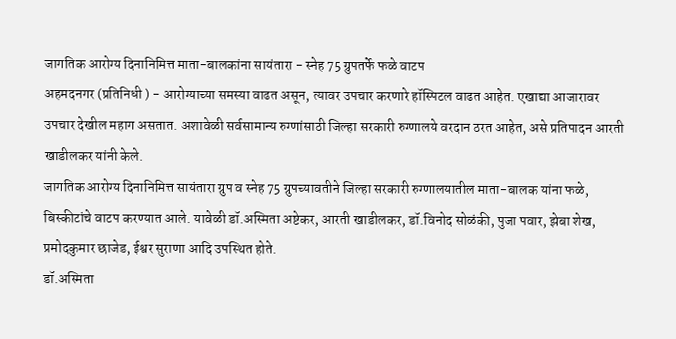जागतिक आरोग्य दिनानिमित्त माता-बालकांना सायंतारा - स्नेह 75 ग्रुपतर्फे फळे वाटप
अहमदनगर (प्रतिनिधी ) - आरोग्याच्या समस्या वाढत असून, त्यावर उपचार करणारे हॉस्पिटल वाढत आहेत. एखाद्या आजारावर उपचार देखील महाग असतात. अशावेळी सर्वसामान्य रुग्णांसाठी जिल्हा सरकारी रुग्णालये वरदान ठरत आहेत, असे प्रतिपादन आरती खाडीलकर यांनी केले.
जागतिक आरोग्य दिनानिमित्त सायंतारा ग्रुप व स्नेह 75 ग्रुपच्यावतीने जिल्हा सरकारी रुग्णालयातील माता-बालक यांना फळे, बिस्कीटांचे वाटप करण्यात आले. यावेळी डॉ.अस्मिता अष्टेकर, आरती खाडीलकर, डॉ.विनोद सोळंकी, पुजा पवार, झेबा शेख, प्रमोदकुमार छाजेड, ईश्वर सुराणा आदि उपस्थित होते.
डॉ.अस्मिता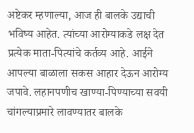अष्टेकर म्हणाल्या, आज ही बालके उद्याची भविष्य आहेत. त्यांच्या आरोग्याकडे लक्ष देत प्रत्येक माता-पित्यांचे कर्तव्य आहे. आईने आपल्या बाळाला सकस आहार देऊन आरोग्य जपावे. लहानपणीच खाण्या-पिण्याच्या सवयी चांगल्याप्रमारे लावण्यातर बालके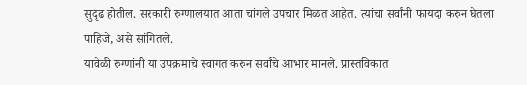सुदृढ होतील. सरकारी रुग्णालयात आता चांगले उपचार मिळत आहेत. त्यांचा सर्वांनी फायदा करुन घेतला पाहिजे, असे सांगितले.
यावेळी रुग्णांनी या उपक्रमाचे स्वागत करुन सर्वांचे आभार मानले. प्रास्तविकात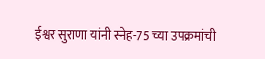ईश्वर सुराणा यांनी स्नेह-75 च्या उपक्रमांची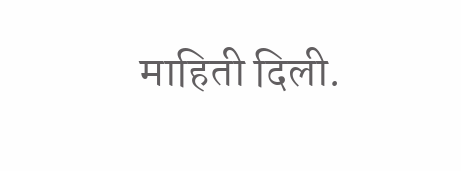माहिती दिली.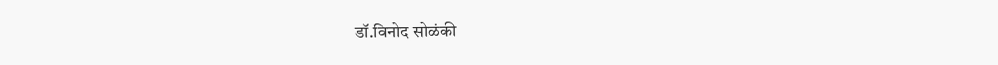डॉ.विनोद सोळंकी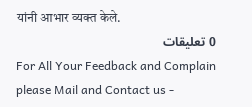यांनी आभार व्यक्त केले.
0 تعليقات
For All Your Feedback and Complain please Mail and Contact us -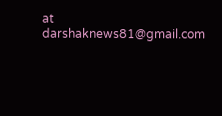at darshaknews81@gmail.com